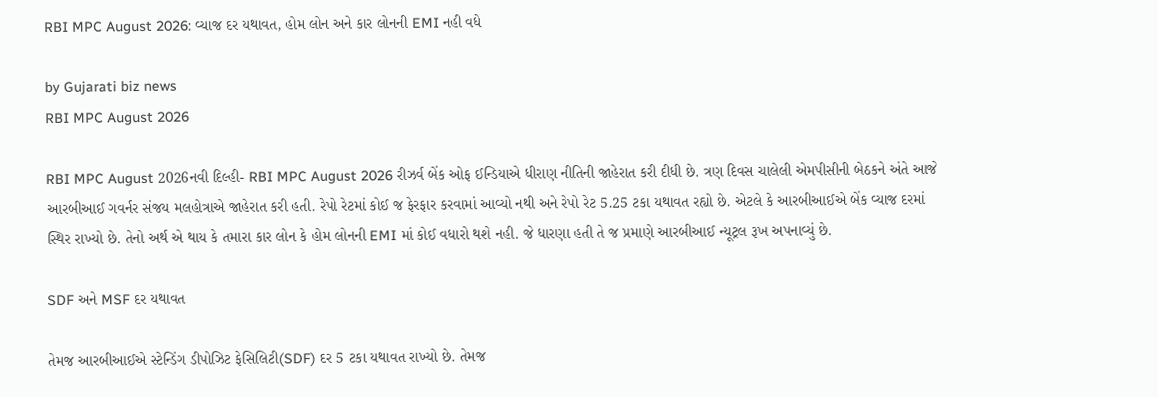RBI MPC August 2026: વ્યાજ દર યથાવત, હોમ લોન અને કાર લોનની EMI નહી વધે

by Gujarati biz news
RBI MPC August 2026

RBI MPC August 2026નવી દિલ્હી- RBI MPC August 2026 રીઝર્વ બેંક ઓફ ઈન્ડિયાએ ધીરાણ નીતિની જાહેરાત કરી દીધી છે. ત્રણ દિવસ ચાલેલી એમપીસીની બેઠકને અંતે આજે આરબીઆઈ ગવર્નર સંજય મલહોત્રાએ જાહેરાત કરી હતી. રેપો રેટમાં કોઈ જ ફેરફાર કરવામાં આવ્યો નથી અને રેપો રેટ 5.25 ટકા યથાવત રહ્યો છે. એટલે કે આરબીઆઈએ બેંક વ્યાજ દરમાં સ્થિર રાખ્યો છે. તેનો અર્થ એ થાય કે તમારા કાર લોન કે હોમ લોનની EMI માં કોઈ વધારો થશે નહી. જે ધારણા હતી તે જ પ્રમાણે આરબીઆઈ ન્યૂટ્રલ રૂખ અપનાવ્યું છે.

SDF અને MSF દર યથાવત

તેમજ આરબીઆઈએ સ્ટેન્ડિંગ ડીપોઝિટ ફેસિલિટી(SDF) દર 5 ટકા યથાવત રાખ્યો છે. તેમજ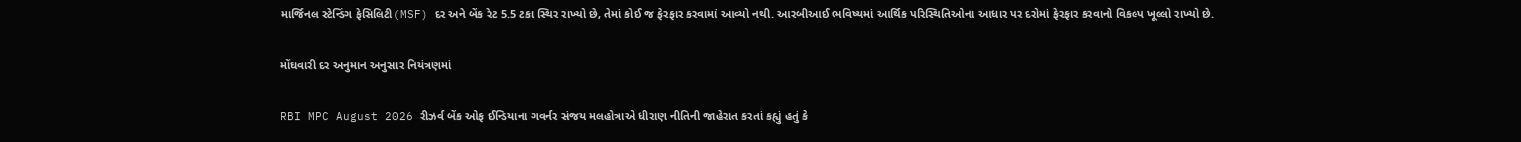માર્જિનલ સ્ટેન્ડિંગ ફેસિલિટી(MSF) દર અને બેંક રેટ 5.5 ટકા સ્થિર રાખ્યો છે, તેમાં કોઈ જ ફેરફાર કરવામાં આવ્યો નથી. આરબીઆઈ ભવિષ્યમાં આર્થિક પરિસ્થિતિઓના આધાર પર દરોમાં ફેરફાર કરવાનો વિકલ્પ ખૂલ્લો રાખ્યો છે.

મોંઘવારી દર અનુમાન અનુસાર નિયંત્રણમાં

RBI MPC August 2026 રીઝર્વ બેંક ઓફ ઈન્ડિયાના ગવર્નર સંજય મલહોત્રાએ ધીરાણ નીતિની જાહેરાત કરતાં કહ્યું હતું કે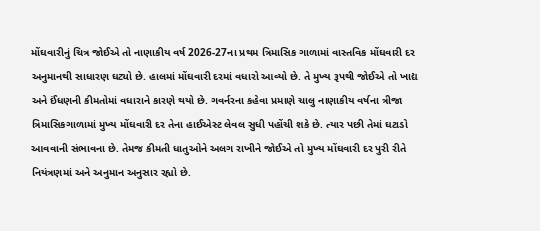મોંઘવારીનું ચિત્ર જોઈએ તો નાણાકીય વર્ષ 2026-27ના પ્રથમ ત્રિમાસિક ગાળામાં વાસ્તવિક મોંઘવારી દર અનુમાનથી સાધારણ ઘટ્યો છે. હાલમાં મોંઘવારી દરમાં વધારો આવ્યો છે. તે મુખ્ય રૂપથી જોઈએ તો ખાદ્ય અને ઈંધણની કીમતોમાં વધારાને કારણે થયો છે. ગવર્નરના કહેવા પ્રમાણે ચાલુ નાણાકીય વર્ષના ત્રીજા ત્રિમાસિકગાળામાં મુખ્ય મોંઘવારી દર તેના હાઈએસ્ટ લેવલ સુધી પહોંચી શકે છે. ત્યાર પછી તેમાં ઘટાડો આવવાની સંભાવના છે. તેમજ કીમતી ધાતુઓને અલગ રાખીને જોઈએ તો મુખ્ય મોંઘવારી દર પુરી રીતે નિયંત્રણમાં અને અનુમાન અનુસાર રહ્યો છે.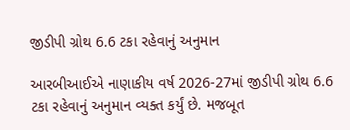જીડીપી ગ્રોથ 6.6 ટકા રહેવાનું અનુમાન

આરબીઆઈએ નાણાકીય વર્ષ 2026-27માં જીડીપી ગ્રોથ 6.6 ટકા રહેવાનું અનુમાન વ્યક્ત કર્યું છે. મજબૂત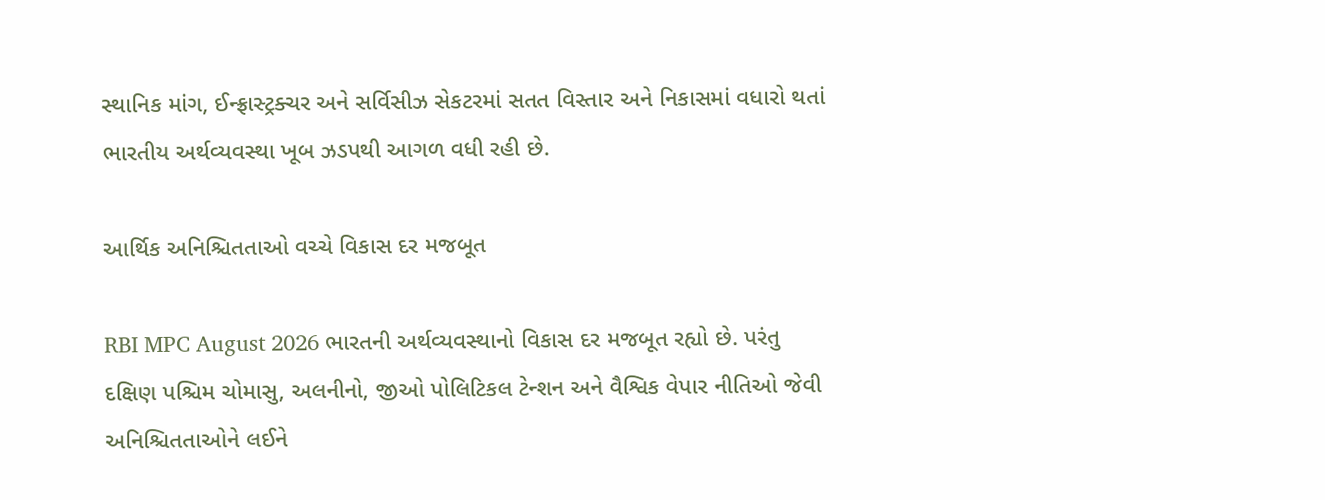સ્થાનિક માંગ, ઈન્ફ્રાસ્ટ્રક્ચર અને સર્વિસીઝ સેકટરમાં સતત વિસ્તાર અને નિકાસમાં વધારો થતાં ભારતીય અર્થવ્યવસ્થા ખૂબ ઝડપથી આગળ વધી રહી છે.

આર્થિક અનિશ્ચિતતાઓ વચ્ચે વિકાસ દર મજબૂત

RBI MPC August 2026 ભારતની અર્થવ્યવસ્થાનો વિકાસ દર મજબૂત રહ્યો છે. પરંતુ દક્ષિણ પશ્ચિમ ચોમાસુ, અલનીનો, જીઓ પોલિટિકલ ટેન્શન અને વૈશ્વિક વેપાર નીતિઓ જેવી અનિશ્ચિતતાઓને લઈને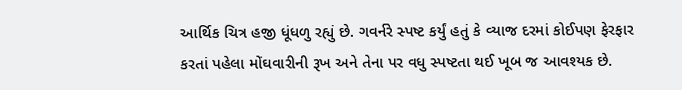આર્થિક ચિત્ર હજી ધૂંધળુ રહ્યું છે. ગવર્નરે સ્પષ્ટ કર્યું હતું કે વ્યાજ દરમાં કોઈપણ ફેરફાર કરતાં પહેલા મોંઘવારીની રૂખ અને તેના પર વધુ સ્પષ્ટતા થઈ ખૂબ જ આવશ્યક છે.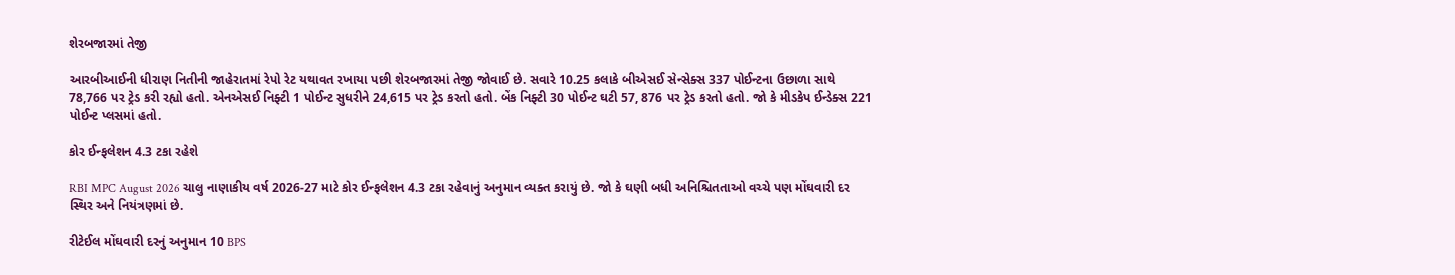શેરબજારમાં તેજી

આરબીઆઈની ધીરાણ નિતીની જાહેરાતમાં રેપો રેટ યથાવત રખાયા પછી શેરબજારમાં તેજી જોવાઈ છે. સવારે 10.25 કલાકે બીએસઈ સેન્સેક્સ 337 પોઈન્ટના ઉછાળા સાથે 78,766 પર ટ્રેડ કરી રહ્યો હતો. એનએસઈ નિફ્ટી 1 પોઈન્ટ સુધરીને 24,615 પર ટ્રેડ કરતો હતો. બેંક નિફ્ટી 30 પોઈન્ટ ઘટી 57, 876 પર ટ્રેડ કરતો હતો. જો કે મીડકેપ ઈન્ડેક્સ 221 પોઈન્ટ પ્લસમાં હતો.

કોર ઈન્ફલેશન 4.3 ટકા રહેશે

RBI MPC August 2026 ચાલુ નાણાકીય વર્ષ 2026-27 માટે કોર ઈન્ફલેશન 4.3 ટકા રહેવાનું અનુમાન વ્યક્ત કરાયું છે. જો કે ઘણી બધી અનિશ્ચિતતાઓ વચ્ચે પણ મોંઘવારી દર સ્થિર અને નિયંત્રણમાં છે.

રીટેઈલ મોંઘવારી દરનું અનુમાન 10 BPS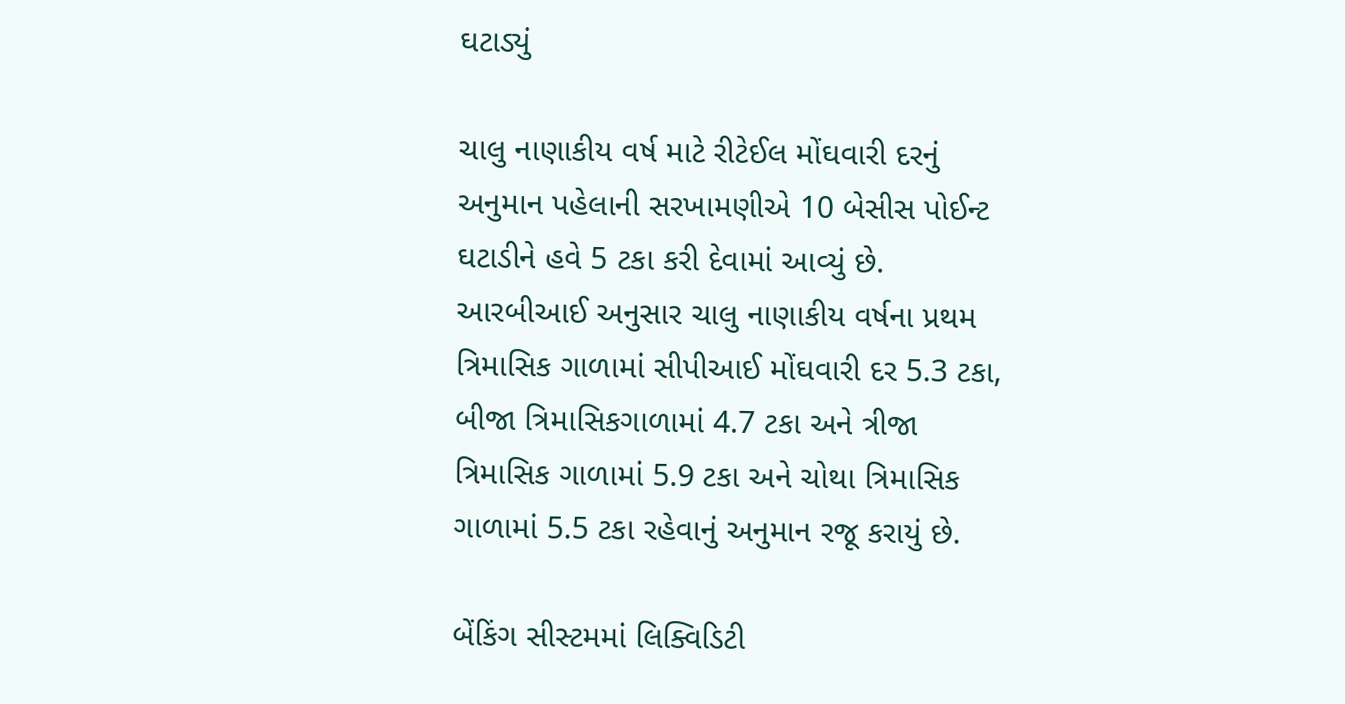ઘટાડ્યું

ચાલુ નાણાકીય વર્ષ માટે રીટેઈલ મોંઘવારી દરનું અનુમાન પહેલાની સરખામણીએ 10 બેસીસ પોઈન્ટ ઘટાડીને હવે 5 ટકા કરી દેવામાં આવ્યું છે. આરબીઆઈ અનુસાર ચાલુ નાણાકીય વર્ષના પ્રથમ ત્રિમાસિક ગાળામાં સીપીઆઈ મોંઘવારી દર 5.3 ટકા, બીજા ત્રિમાસિકગાળામાં 4.7 ટકા અને ત્રીજા ત્રિમાસિક ગાળામાં 5.9 ટકા અને ચોથા ત્રિમાસિક ગાળામાં 5.5 ટકા રહેવાનું અનુમાન રજૂ કરાયું છે.

બેંકિંગ સીસ્ટમમાં લિક્વિડિટી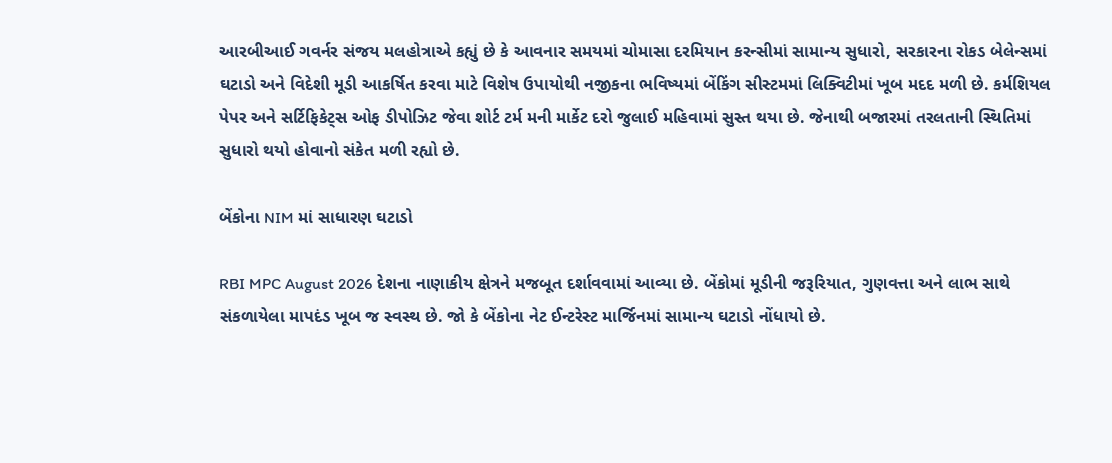આરબીઆઈ ગવર્નર સંજય મલહોત્રાએ કહ્યું છે કે આવનાર સમયમાં ચોમાસા દરમિયાન કરન્સીમાં સામાન્ય સુધારો, સરકારના રોકડ બેલેન્સમાં ઘટાડો અને વિદેશી મૂડી આકર્ષિત કરવા માટે વિશેષ ઉપાયોથી નજીકના ભવિષ્યમાં બેંકિંગ સીસ્ટમમાં લિક્વિટીમાં ખૂબ મદદ મળી છે. કર્મશિયલ પેપર અને સર્ટિફિકેટ્સ ઓફ ડીપોઝિટ જેવા શોર્ટ ટર્મ મની માર્કેટ દરો જુલાઈ મહિવામાં સુસ્ત થયા છે. જેનાથી બજારમાં તરલતાની સ્થિતિમાં સુધારો થયો હોવાનો સંકેત મળી રહ્યો છે.

બેંકોના NIM માં સાધારણ ઘટાડો

RBI MPC August 2026 દેશના નાણાકીય ક્ષેત્રને મજબૂત દર્શાવવામાં આવ્યા છે. બેંકોમાં મૂડીની જરૂરિયાત, ગુણવત્તા અને લાભ સાથે સંકળાયેલા માપદંડ ખૂબ જ સ્વસ્થ છે. જો કે બેંકોના નેટ ઈન્ટરેસ્ટ માર્જિનમાં સામાન્ય ઘટાડો નોંધાયો છે.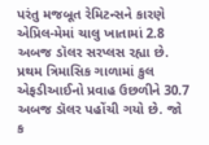પરંતુ મજબૂત રેમિટન્સને કારણે એપ્રિલ-મેમાં ચાલુ ખાતામાં 2.8 અબજ ડૉલર સરપ્લસ રહ્યા છે. પ્રથમ ત્રિમાસિક ગાળામાં કુલ એફડીઆઈનો પ્રવાહ ઉછળીને 30.7 અબજ ડૉલર પહોંચી ગયો છે. જો ક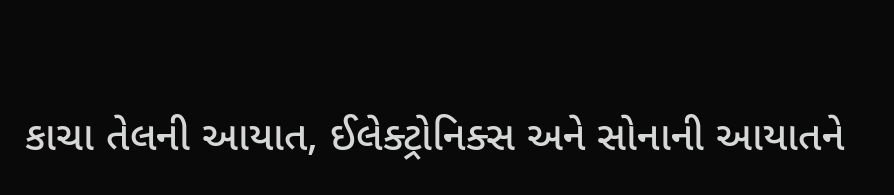કાચા તેલની આયાત, ઈલેક્ટ્રોનિક્સ અને સોનાની આયાતને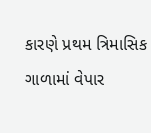કારણે પ્રથમ ત્રિમાસિક ગાળામાં વેપાર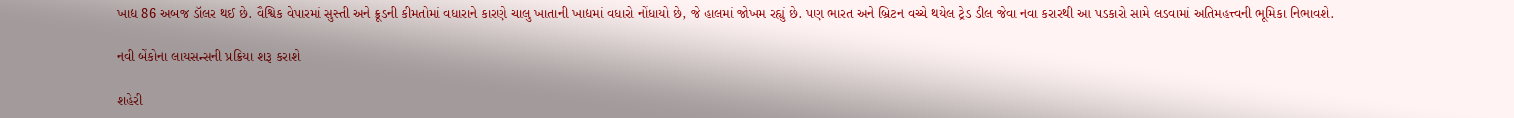ખાદ્ય 86 અબજ ડૉલર થઈ છે. વૈશ્વિક વેપારમાં સુસ્તી અને ક્રૂડની કીમતોમાં વધારાને કારણે ચાલુ ખાતાની ખાદ્યમાં વધારો નોંધાયો છે, જે હાલમાં જોખમ રહ્યું છે. પણ ભારત અને બ્રિટન વચ્ચે થયેલ ટ્રેડ ડીલ જેવા નવા કરારથી આ પડકારો સામે લડવામાં અતિમહત્ત્વની ભૂમિકા નિભાવશે.

નવી બેંકોના લાયસન્સની પ્રક્રિયા શરૂ કરાશે

શહેરી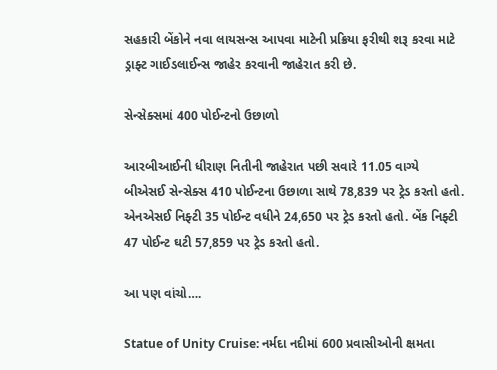સહકારી બેંકોને નવા લાયસન્સ આપવા માટેની પ્રક્રિયા ફરીથી શરૂ કરવા માટે ડ્રાફ્ટ ગાઈડલાઈન્સ જાહેર કરવાની જાહેરાત કરી છે.

સેન્સેક્સમાં 400 પોઈન્ટનો ઉછાળો

આરબીઆઈની ધીરાણ નિતીની જાહેરાત પછી સવારે 11.05 વાગ્યે બીએસઈ સેન્સેક્સ 410 પોઈન્ટના ઉછાળા સાથે 78,839 પર ટ્રેડ કરતો હતો. એનએસઈ નિફ્ટી 35 પોઈન્ટ વધીને 24,650 પર ટ્રેડ કરતો હતો. બેંક નિફ્ટી 47 પોઈન્ટ ઘટી 57,859 પર ટ્રેડ કરતો હતો.

આ પણ વાંચો….

Statue of Unity Cruise: નર્મદા નદીમાં 600 પ્રવાસીઓની ક્ષમતા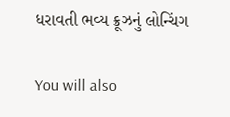ધરાવતી ભવ્ય ક્રૂઝનું લોન્ચિંગ

You will also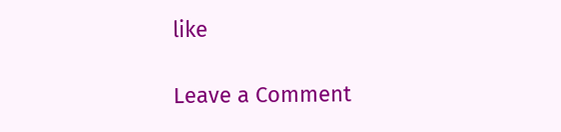like

Leave a Comment